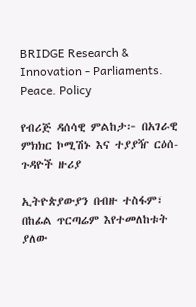BRIDGE Research & Innovation - Parliaments. Peace. Policy

የብሪጅ ዳሰሳዊ ምልከታ፦ በአገራዊ ምክክር ኮሚሽኑ እና ተያያዥ ርዕሰ-ጉዳዮች ዙሪያ

ኢትዮጵያውያን በብዙ ተስፋም፣ በከፊል ጥርጣሬም እየተመለከቱት ያለው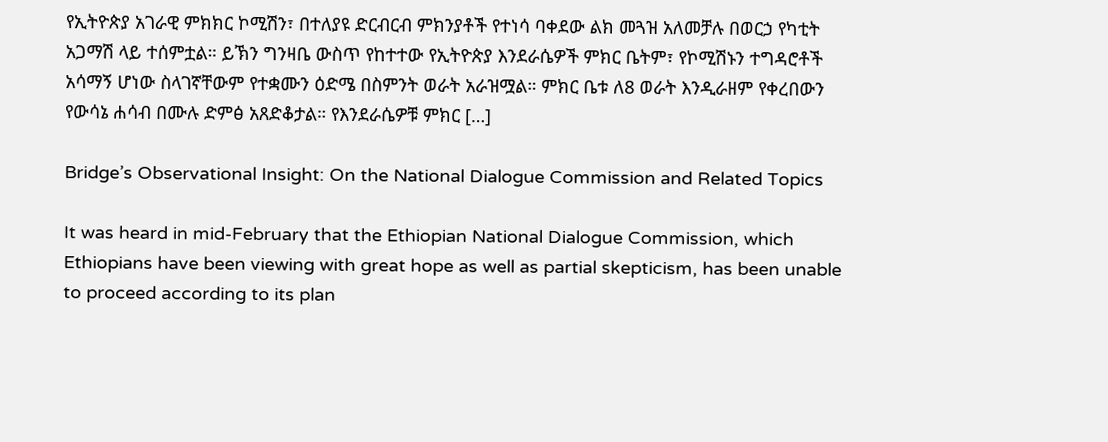የኢትዮጵያ አገራዊ ምክክር ኮሚሽን፣ በተለያዩ ድርብርብ ምክንያቶች የተነሳ ባቀደው ልክ መጓዝ አለመቻሉ በወርኃ የካቲት አጋማሽ ላይ ተሰምቷል። ይኽን ግንዛቤ ውስጥ የከተተው የኢትዮጵያ እንደራሴዎች ምክር ቤትም፣ የኮሚሽኑን ተግዳሮቶች አሳማኝ ሆነው ስላገኛቸውም የተቋሙን ዕድሜ በስምንት ወራት አራዝሟል። ምክር ቤቱ ለ8 ወራት እንዲራዘም የቀረበውን የውሳኔ ሐሳብ በሙሉ ድምፅ አጸድቆታል። የእንደራሴዎቹ ምክር […]

Bridge’s Observational Insight: On the National Dialogue Commission and Related Topics

It was heard in mid-February that the Ethiopian National Dialogue Commission, which Ethiopians have been viewing with great hope as well as partial skepticism, has been unable to proceed according to its plan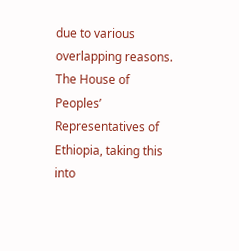due to various overlapping reasons. The House of Peoples’ Representatives of Ethiopia, taking this into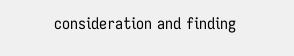consideration and finding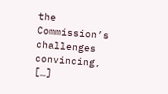the Commission’s challenges convincing, […]